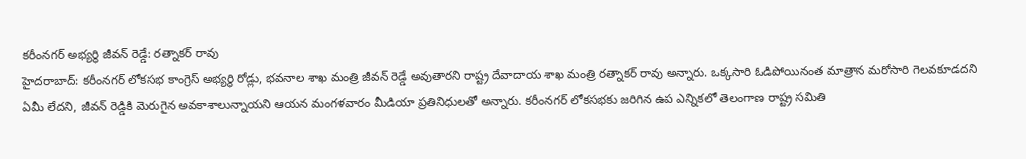కరీంనగర్ అభ్యర్థి జీవన్ రెడ్డే: రత్నాకర్ రావు
హైదరాబాద్: కరీంనగర్ లోకసభ కాంగ్రెస్ అభ్యర్థి రోడ్లు, భవనాల శాఖ మంత్రి జీవన్ రెడ్డే అవుతారని రాష్ట్ర దేవాదాయ శాఖ మంత్రి రత్నాకర్ రావు అన్నారు. ఒక్కసారి ఓడిపోయినంత మాత్రాన మరోసారి గెలవకూడదని ఏమీ లేదని, జీవన్ రెడ్డికి మెరుగైన అవకాశాలున్నాయని ఆయన మంగళవారం మీడియా ప్రతినిధులతో అన్నారు. కరీంనగర్ లోకసభకు జరిగిన ఉప ఎన్నికలో తెలంగాణ రాష్ట్ర సమితి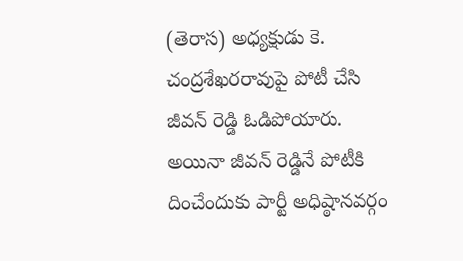(తెరాస) అధ్యక్షుడు కె. చంద్రశేఖరరావుపై పోటీ చేసి జీవన్ రెడ్డి ఓడిపోయారు. అయినా జీవన్ రెడ్డినే పోటీకి దించేందుకు పార్టీ అధిష్ఠానవర్గం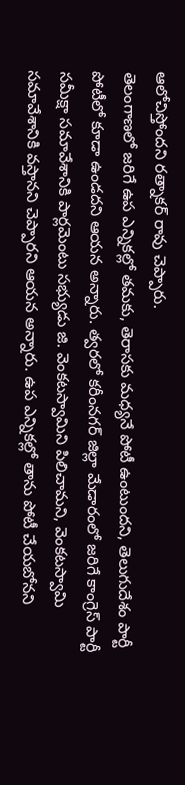ఆలోచిస్తోందని రత్నాకర్ రావు చెప్పారు.
తెలంగాణలో జరిగే ఉప ఎన్నికల్లో తమకు, తెరాసకు మధ్యనే పోటీ ఉంటుందని, తెలుగుదేశం పార్టీ పోటీలో కూడా ఉండదని ఆయన అన్నారు. త్వరలో కరీంనగర్ జిల్లా మేడారంలో జరిగే కాంగ్రెస్ పార్టీ సమీక్షా సమావేశానికి పార్లమెంటు సభ్యుడు జి. వెంకటస్వామిని పిలిచామని, వెంకటస్వామి సమావేశానికి వస్తానని చెప్పారని ఆయన అన్నారు. ఉప ఎన్నికల్లో తాను పోటీ చేయబోనని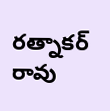రత్నాకర్ రావు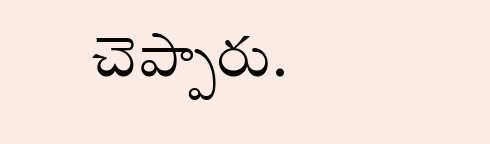చెప్పారు.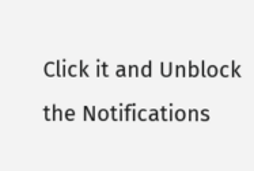Click it and Unblock the Notifications